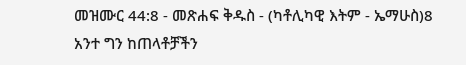መዝሙር 44:8 - መጽሐፍ ቅዱስ - (ካቶሊካዊ እትም - ኤማሁስ)8 አንተ ግን ከጠላቶቻችን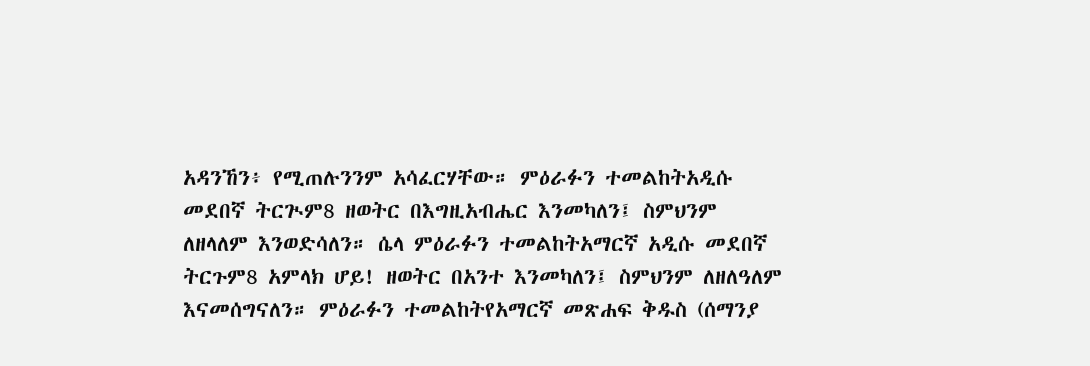አዳንኸን፥ የሚጠሉንንም አሳፈርሃቸው። ምዕራፉን ተመልከትአዲሱ መደበኛ ትርጒም8 ዘወትር በእግዚአብሔር እንመካለን፤ ስምህንም ለዘላለም እንወድሳለን። ሴላ ምዕራፉን ተመልከትአማርኛ አዲሱ መደበኛ ትርጉም8 አምላክ ሆይ! ዘወትር በአንተ እንመካለን፤ ስምህንም ለዘለዓለም እናመሰግናለን። ምዕራፉን ተመልከትየአማርኛ መጽሐፍ ቅዱስ (ሰማንያ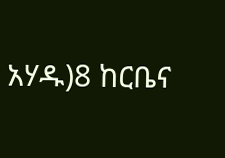አሃዱ)8 ከርቤና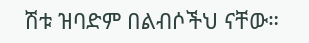ሽቱ ዝባድም በልብሶችህ ናቸው።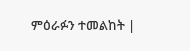ምዕራፉን ተመልከት |